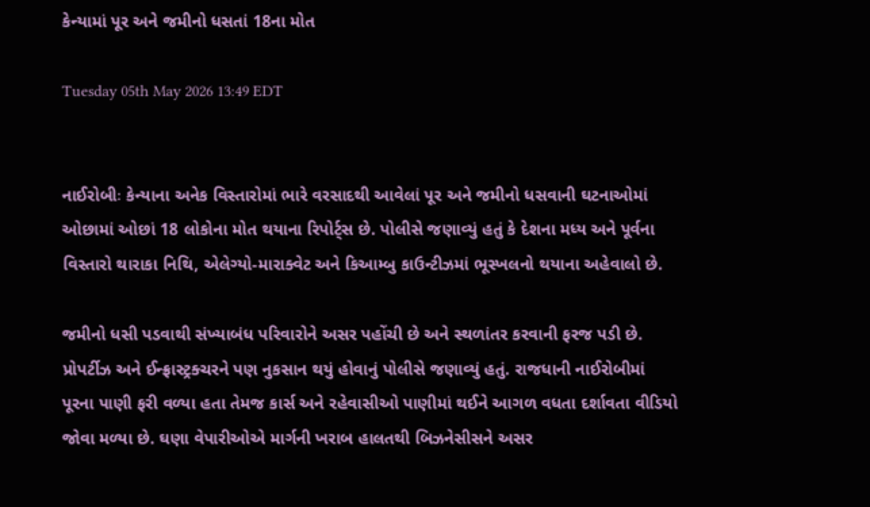કેન્યામાં પૂર અને જમીનો ધસતાં 18ના મોત

Tuesday 05th May 2026 13:49 EDT


નાઈરોબીઃ કેન્યાના અનેક વિસ્તારોમાં ભારે વરસાદથી આવેલાં પૂર અને જમીનો ધસવાની ઘટનાઓમાં ઓછામાં ઓછાં 18 લોકોના મોત થયાના રિપોર્ટ્સ છે. પોલીસે જણાવ્યું હતું કે દેશના મધ્ય અને પૂર્વના વિસ્તારો થારાકા નિથિ, એલેગ્યો-મારાક્વેટ અને કિઆમ્બુ કાઉન્ટીઝમાં ભૂસ્ખલનો થયાના અહેવાલો છે.

જમીનો ધસી પડવાથી સંખ્યાબંધ પરિવારોને અસર પહોંચી છે અને સ્થળાંતર કરવાની ફરજ પડી છે. પ્રોપર્ટીઝ અને ઈન્ફ્રાસ્ટ્રક્ચરને પણ નુકસાન થયું હોવાનું પોલીસે જણાવ્યું હતું. રાજધાની નાઈરોબીમાં પૂરના પાણી ફરી વળ્યા હતા તેમજ કાર્સ અને રહેવાસીઓ પાણીમાં થઈને આગળ વધતા દર્શાવતા વીડિયો જોવા મળ્યા છે. ઘણા વેપારીઓએ માર્ગની ખરાબ હાલતથી બિઝનેસીસને અસર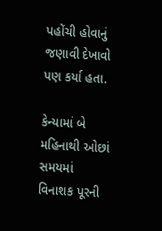પહોંચી હોવાનું જણાવી દેખાવો પણ કર્યા હતા.

કેન્યામાં બે મહિનાથી ઓછાં સમયમાં વિનાશક પૂરની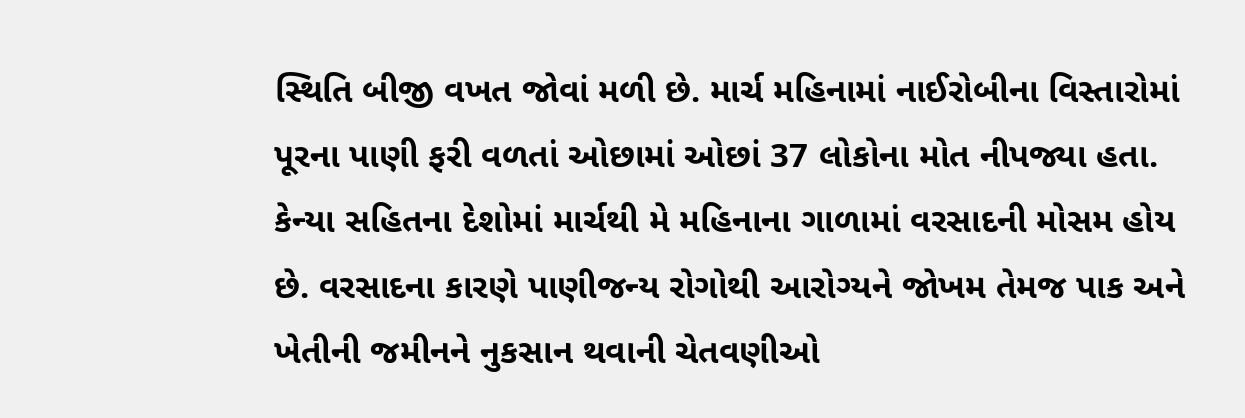સ્થિતિ બીજી વખત જોવાં મળી છે. માર્ચ મહિનામાં નાઈરોબીના વિસ્તારોમાં પૂરના પાણી ફરી વળતાં ઓછામાં ઓછાં 37 લોકોના મોત નીપજ્યા હતા. કેન્યા સહિતના દેશોમાં માર્ચથી મે મહિનાના ગાળામાં વરસાદની મોસમ હોય છે. વરસાદના કારણે પાણીજન્ય રોગોથી આરોગ્યને જોખમ તેમજ પાક અને ખેતીની જમીનને નુકસાન થવાની ચેતવણીઓ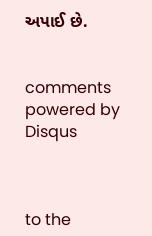અપાઈ છે.


comments powered by Disqus



to the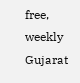free, weekly Gujarat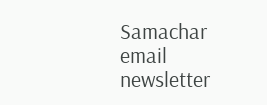Samachar email newsletter